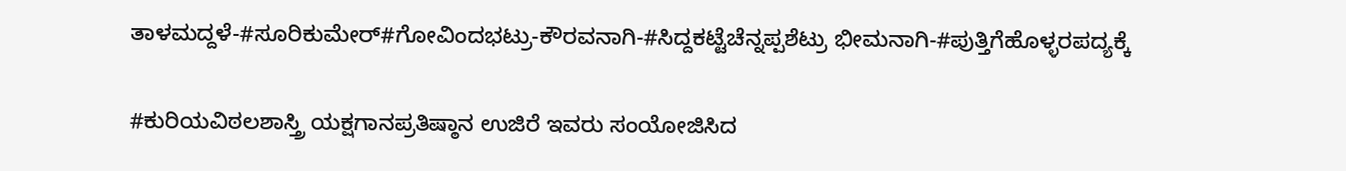ತಾಳಮದ್ದಳೆ-#ಸೂರಿಕುಮೇರ್#ಗೋವಿಂದಭಟ್ರು-ಕೌರವನಾಗಿ-#ಸಿದ್ದಕಟ್ಟೆಚೆನ್ನಪ್ಪಶೆಟ್ರು ಭೀಮನಾಗಿ-#ಪುತ್ತಿಗೆಹೊಳ್ಳರಪದ್ಯಕ್ಕೆ

#ಕುರಿಯವಿಠಲಶಾಸ್ತ್ರಿ ಯಕ್ಷಗಾನಪ್ರತಿಷ್ಠಾನ ಉಜಿರೆ ಇವರು ಸಂಯೋಜಿಸಿದ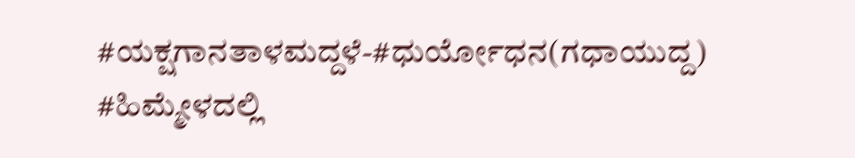#ಯಕ್ಷಗಾನತಾಳಮದ್ದಳೆ-#ಧುರ್ಯೋಧನ(ಗಧಾಯುದ್ದ) #ಹಿಮ್ಮೇಳದಲ್ಲಿ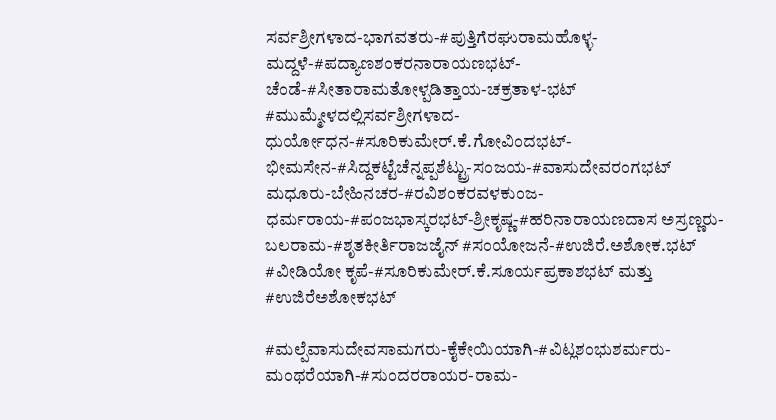ಸರ್ವಶ್ರೀಗಳಾದ-ಭಾಗವತರು-#ಪುತ್ತಿಗೆರಘುರಾಮಹೊಳ್ಳ-ಮದ್ದಳೆ-#ಪದ್ಯಾಣಶಂಕರನಾರಾಯಣಭಟ್-ಚೆಂಡೆ-#ಸೀತಾರಾಮತೋಳ್ಪಡಿತ್ತಾಯ-ಚಕ್ರತಾಳ-ಭಟ್ #ಮುಮ್ಮೇಳದಲ್ಲಿಸರ್ವಶ್ರೀಗಳಾದ-ಧುರ್ಯೋಧನ-#ಸೂರಿಕುಮೇರ್.ಕೆ.ಗೋವಿಂದಭಟ್-ಭೀಮಸೇನ-#ಸಿದ್ದಕಟ್ಟೆಚೆನ್ನಪ್ಪಶೆಟ್ಟ್ರು-ಸಂಜಯ-#ವಾಸುದೇವರಂಗಭಟ್ ಮಧೂರು-ಬೇಹಿನಚರ-#ರವಿಶಂಕರವಳಕುಂಜ-ಧರ್ಮರಾಯ-#ಪಂಜಭಾಸ್ಕರಭಟ್-ಶ್ರೀಕೃಷ್ಣ-#ಹರಿನಾರಾಯಣದಾಸ ಅಸ್ರಣ್ಣರು-ಬಲರಾಮ-#ಶೃತಕೀರ್ತಿರಾಜಜೈನ್ #ಸಂಯೋಜನೆ-#ಉಜಿರೆ.ಅಶೋಕ.ಭಟ್ #ವೀಡಿಯೋ ಕೃಪೆ-#ಸೂರಿಕುಮೇರ್.ಕೆ.ಸೂರ್ಯಪ್ರಕಾಶಭಟ್ ಮತ್ತು #ಉಜಿರೆಅಶೋಕಭಟ್

#ಮಲ್ಪೆವಾಸುದೇವಸಾಮಗರು-ಕೈಕೇಯಿಯಾಗಿ-#ವಿಟ್ಲಶಂಭುಶರ್ಮರು-ಮಂಥರೆಯಾಗಿ-#ಸುಂದರರಾಯರ-ರಾಮ-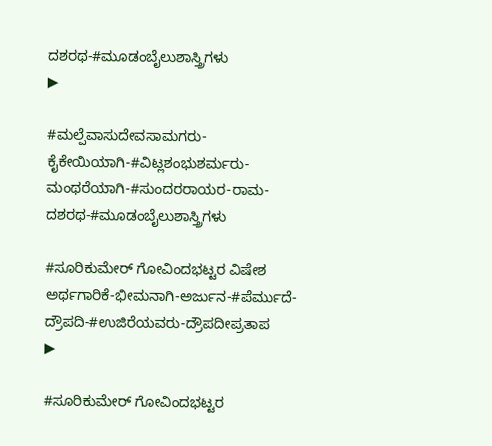ದಶರಥ-#ಮೂಡಂಬೈಲುಶಾಸ್ತ್ರಿಗಳು
▶

#ಮಲ್ಪೆವಾಸುದೇವಸಾಮಗರು-ಕೈಕೇಯಿಯಾಗಿ-#ವಿಟ್ಲಶಂಭುಶರ್ಮರು-ಮಂಥರೆಯಾಗಿ-#ಸುಂದರರಾಯರ-ರಾಮ-ದಶರಥ-#ಮೂಡಂಬೈಲುಶಾಸ್ತ್ರಿಗಳು

#ಸೂರಿಕುಮೇರ್ ಗೋವಿಂದಭಟ್ಟರ ವಿಷೇಶ ಅರ್ಥಗಾರಿಕೆ-ಭೀಮನಾಗಿ-ಅರ್ಜುನ-#ಪೆರ್ಮುದೆ-ದ್ರೌಪದಿ-#ಉಜಿರೆಯವರು-ದ್ರೌಪದೀಪ್ರತಾಪ
▶

#ಸೂರಿಕುಮೇರ್ ಗೋವಿಂದಭಟ್ಟರ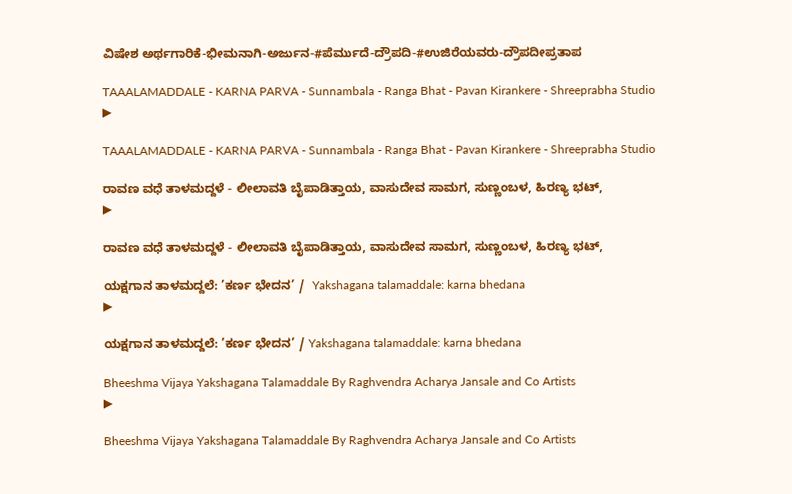ವಿಷೇಶ ಅರ್ಥಗಾರಿಕೆ-ಭೀಮನಾಗಿ-ಅರ್ಜುನ-#ಪೆರ್ಮುದೆ-ದ್ರೌಪದಿ-#ಉಜಿರೆಯವರು-ದ್ರೌಪದೀಪ್ರತಾಪ

TAAALAMADDALE - KARNA PARVA - Sunnambala - Ranga Bhat - Pavan Kirankere - Shreeprabha Studio
▶

TAAALAMADDALE - KARNA PARVA - Sunnambala - Ranga Bhat - Pavan Kirankere - Shreeprabha Studio

ರಾವಣ ವಧೆ ತಾಳಮದ್ದಳೆ - ಲೀಲಾವತಿ ಬೈಪಾಡಿತ್ತಾಯ, ವಾಸುದೇವ ಸಾಮಗ, ಸುಣ್ಣಂಬಳ, ಹಿರಣ್ಯ ಭಟ್,
▶

ರಾವಣ ವಧೆ ತಾಳಮದ್ದಳೆ - ಲೀಲಾವತಿ ಬೈಪಾಡಿತ್ತಾಯ, ವಾಸುದೇವ ಸಾಮಗ, ಸುಣ್ಣಂಬಳ, ಹಿರಣ್ಯ ಭಟ್,

ಯಕ್ಷಗಾನ ತಾಳಮದ್ದಲೆ: ’ಕರ್ಣ ಭೇದನ’ /  Yakshagana talamaddale: karna bhedana
▶

ಯಕ್ಷಗಾನ ತಾಳಮದ್ದಲೆ: ’ಕರ್ಣ ಭೇದನ’ / Yakshagana talamaddale: karna bhedana

Bheeshma Vijaya Yakshagana Talamaddale By Raghvendra Acharya Jansale and Co Artists
▶

Bheeshma Vijaya Yakshagana Talamaddale By Raghvendra Acharya Jansale and Co Artists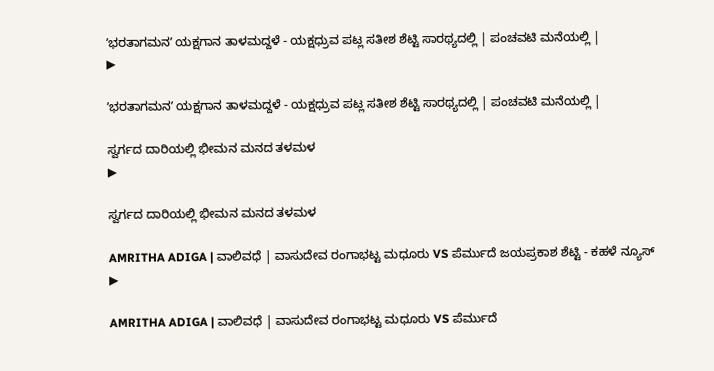ʼಭರತಾಗಮನʼ ಯಕ್ಷಗಾನ ತಾಳಮದ್ದಳೆ - ಯಕ್ಷಧ್ರುವ ಪಟ್ಲ ಸತೀಶ ಶೆಟ್ಟಿ ಸಾರಥ್ಯದಲ್ಲಿ | ಪಂಚವಟಿ ಮನೆಯಲ್ಲಿ |
▶

ʼಭರತಾಗಮನʼ ಯಕ್ಷಗಾನ ತಾಳಮದ್ದಳೆ - ಯಕ್ಷಧ್ರುವ ಪಟ್ಲ ಸತೀಶ ಶೆಟ್ಟಿ ಸಾರಥ್ಯದಲ್ಲಿ | ಪಂಚವಟಿ ಮನೆಯಲ್ಲಿ |

ಸ್ವರ್ಗದ ದಾರಿಯಲ್ಲಿ ಭೀಮನ ಮನದ ತಳಮಳ
▶

ಸ್ವರ್ಗದ ದಾರಿಯಲ್ಲಿ ಭೀಮನ ಮನದ ತಳಮಳ

AMRITHA ADIGA | ವಾಲಿವಧೆ | ವಾಸುದೇವ ರಂಗಾಭಟ್ಟ ಮಧೂರು VS ಪೆರ್ಮುದೆ ಜಯಪ್ರಕಾಶ ಶೆಟ್ಟಿ - ಕಹಳೆ ನ್ಯೂಸ್
▶

AMRITHA ADIGA | ವಾಲಿವಧೆ | ವಾಸುದೇವ ರಂಗಾಭಟ್ಟ ಮಧೂರು VS ಪೆರ್ಮುದೆ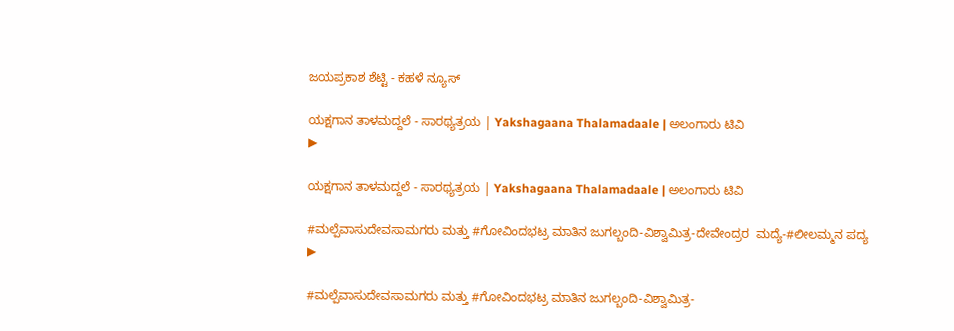ಜಯಪ್ರಕಾಶ ಶೆಟ್ಟಿ - ಕಹಳೆ ನ್ಯೂಸ್

ಯಕ್ಷಗಾನ ತಾಳಮದ್ದಲೆ - ಸಾರಥ್ಯತ್ರಯ | Yakshagaana Thalamadaale | ಅಲಂಗಾರು ಟಿವಿ
▶

ಯಕ್ಷಗಾನ ತಾಳಮದ್ದಲೆ - ಸಾರಥ್ಯತ್ರಯ | Yakshagaana Thalamadaale | ಅಲಂಗಾರು ಟಿವಿ

#ಮಲ್ಪೆವಾಸುದೇವಸಾಮಗರು ಮತ್ತು #ಗೋವಿಂದಭಟ್ರ ಮಾತಿನ ಜುಗಲ್ಬಂದಿ-ವಿಶ್ವಾಮಿತ್ರ-ದೇವೇಂದ್ರರ  ಮದ್ಯೆ-#ಲೀಲಮ್ಮನ ಪದ್ಯ
▶

#ಮಲ್ಪೆವಾಸುದೇವಸಾಮಗರು ಮತ್ತು #ಗೋವಿಂದಭಟ್ರ ಮಾತಿನ ಜುಗಲ್ಬಂದಿ-ವಿಶ್ವಾಮಿತ್ರ-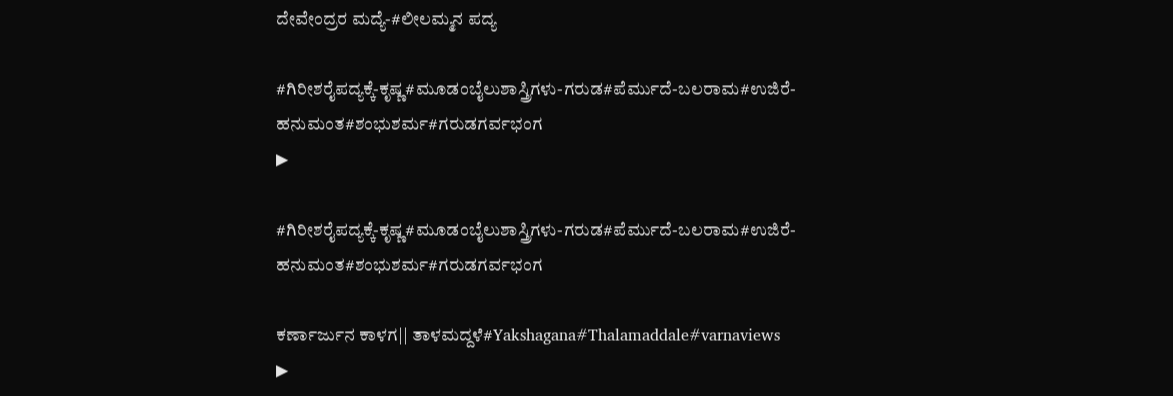ದೇವೇಂದ್ರರ ಮದ್ಯೆ-#ಲೀಲಮ್ಮನ ಪದ್ಯ

#ಗಿರೀಶರೈಪದ್ಯಕ್ಕೆ-ಕೃಷ್ಣ#ಮೂಡಂಬೈಲುಶಾಸ್ತ್ರಿಗಳು-ಗರುಡ#ಪೆರ್ಮುದೆ-ಬಲರಾಮ#ಉಜಿರೆ-ಹನುಮಂತ#ಶಂಭುಶರ್ಮ#ಗರುಡಗರ್ವಭಂಗ
▶

#ಗಿರೀಶರೈಪದ್ಯಕ್ಕೆ-ಕೃಷ್ಣ#ಮೂಡಂಬೈಲುಶಾಸ್ತ್ರಿಗಳು-ಗರುಡ#ಪೆರ್ಮುದೆ-ಬಲರಾಮ#ಉಜಿರೆ-ಹನುಮಂತ#ಶಂಭುಶರ್ಮ#ಗರುಡಗರ್ವಭಂಗ

ಕರ್ಣಾರ್ಜುನ ಕಾಳಗ|| ತಾಳಮದ್ದಳೆ#Yakshagana#Thalamaddale#varnaviews
▶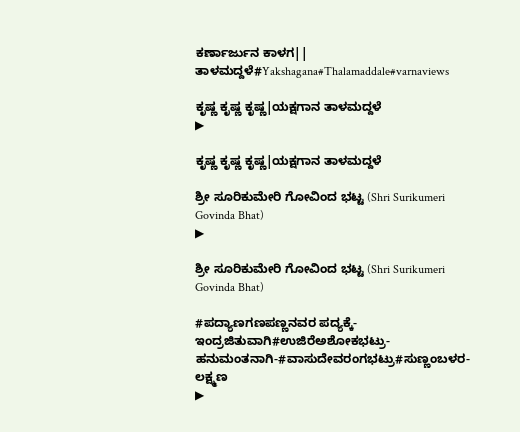ಕರ್ಣಾರ್ಜುನ ಕಾಳಗ|| ತಾಳಮದ್ದಳೆ#Yakshagana#Thalamaddale#varnaviews

ಕೃಷ್ಣ ಕೃಷ್ಣ ಕೃಷ್ಣ|ಯಕ್ಷಗಾನ ತಾಳಮದ್ದಳೆ
▶

ಕೃಷ್ಣ ಕೃಷ್ಣ ಕೃಷ್ಣ|ಯಕ್ಷಗಾನ ತಾಳಮದ್ದಳೆ

ಶ್ರೀ ಸೂರಿಕುಮೇರಿ ಗೋವಿಂದ ಭಟ್ಟ (Shri Surikumeri Govinda Bhat)
▶

ಶ್ರೀ ಸೂರಿಕುಮೇರಿ ಗೋವಿಂದ ಭಟ್ಟ (Shri Surikumeri Govinda Bhat)

#ಪದ್ಯಾಣಗಣಪಣ್ಣನವರ ಪದ್ಯಕ್ಕೆ-ಇಂದ್ರಜಿತುವಾಗಿ#ಉಜಿರೆಅಶೋಕಭಟ್ರು-ಹನುಮಂತನಾಗಿ-#ವಾಸುದೇವರಂಗಭಟ್ರು#ಸುಣ್ಣಂಬಳರ-ಲಕ್ಷ್ಮಣ
▶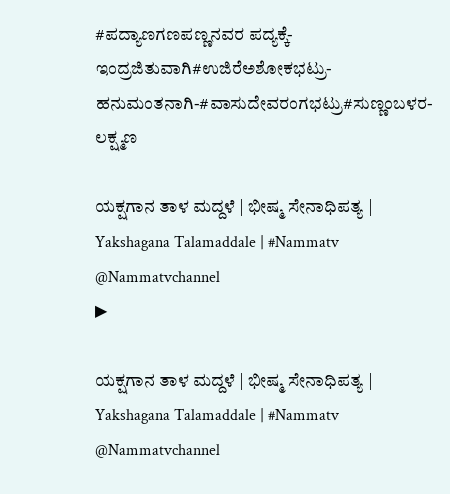#ಪದ್ಯಾಣಗಣಪಣ್ಣನವರ ಪದ್ಯಕ್ಕೆ-ಇಂದ್ರಜಿತುವಾಗಿ#ಉಜಿರೆಅಶೋಕಭಟ್ರು-ಹನುಮಂತನಾಗಿ-#ವಾಸುದೇವರಂಗಭಟ್ರು#ಸುಣ್ಣಂಬಳರ-ಲಕ್ಷ್ಮಣ

ಯಕ್ಷಗಾನ ತಾಳ ಮದ್ದಳೆ | ಭೀಷ್ಮ ಸೇನಾಧಿಪತ್ಯ | Yakshagana Talamaddale | #Nammatv @Nammatvchannel
▶

ಯಕ್ಷಗಾನ ತಾಳ ಮದ್ದಳೆ | ಭೀಷ್ಮ ಸೇನಾಧಿಪತ್ಯ | Yakshagana Talamaddale | #Nammatv @Nammatvchannel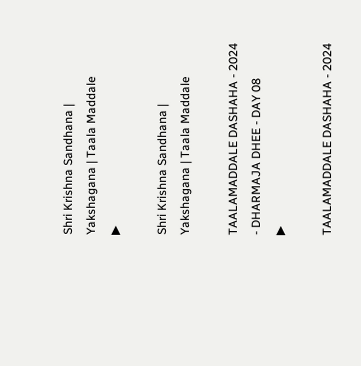Shri Krishna Sandhana | Yakshagana | Taala Maddale
▶

Shri Krishna Sandhana | Yakshagana | Taala Maddale

TAALAMADDALE DASHAHA - 2024 - DHARMAJA DHEE - DAY 08
▶

TAALAMADDALE DASHAHA - 2024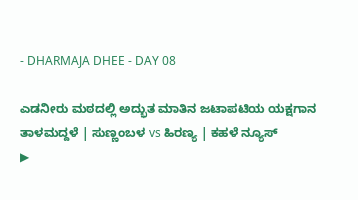- DHARMAJA DHEE - DAY 08

ಎಡನೀರು ಮಠದಲ್ಲಿ ಅದ್ಭುತ ಮಾತಿನ ಜಟಾಪಟಿಯ ಯಕ್ಷಗಾನ ತಾಳಮದ್ದಳೆ | ಸುಣ್ಣಂಬಳ vs ಹಿರಣ್ಯ | ಕಹಳೆ ನ್ಯೂಸ್
▶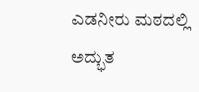ಎಡನೀರು ಮಠದಲ್ಲಿ ಅದ್ಭುತ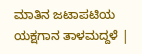ಮಾತಿನ ಜಟಾಪಟಿಯ ಯಕ್ಷಗಾನ ತಾಳಮದ್ದಳೆ |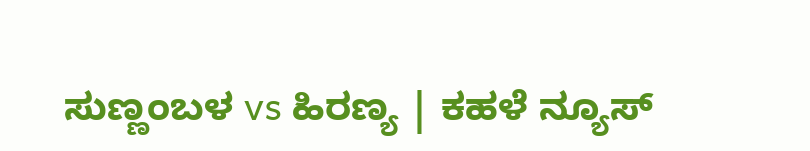ಸುಣ್ಣಂಬಳ vs ಹಿರಣ್ಯ | ಕಹಳೆ ನ್ಯೂಸ್